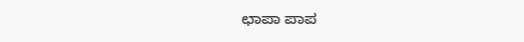ಛಾಪಾ ಪಾಪ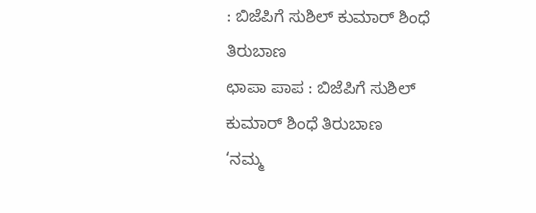: ಬಿಜೆಪಿಗೆ ಸುಶಿಲ್ ಕುಮಾರ್ ಶಿಂಧೆ ತಿರುಬಾಣ
ಛಾಪಾ ಪಾಪ : ಬಿಜೆಪಿಗೆ ಸುಶಿಲ್ ಕುಮಾರ್ ಶಿಂಧೆ ತಿರುಬಾಣ
‘ನಮ್ಮ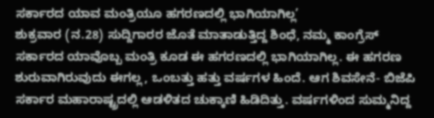ಸರ್ಕಾರದ ಯಾವ ಮಂತ್ರಿಯೂ ಹಗರಣದಲ್ಲಿ ಭಾಗಿಯಾಗಿಲ್ಲ’
ಶುಕ್ರವಾರ (ನ.28) ಸುದ್ದಿಗಾರರ ಜೊತೆ ಮಾತಾಡುತ್ತಿದ್ದ ಶಿಂಧೆ, ನಮ್ಮ ಕಾಂಗ್ರೆಸ್ ಸರ್ಕಾರದ ಯಾವೊಬ್ಬ ಮಂತ್ರಿ ಕೂಡ ಈ ಹಗರಣದಲ್ಲಿ ಭಾಗಿಯಾಗಿಲ್ಲ. ಈ ಹಗರಣ ಶುರುವಾಗಿರುವುದು ಈಗಲ್ಲ, ಒಂಬತ್ತು ಹತ್ತು ವರ್ಷಗಳ ಹಿಂದೆ. ಆಗ ಶಿವಸೇನೆ- ಬಿಜೆಪಿ ಸರ್ಕಾರ ಮಹಾರಾಷ್ಟ್ರದಲ್ಲಿ ಆಡಳಿತದ ಚುಕ್ಕಾಣಿ ಹಿಡಿದಿತ್ತು. ವರ್ಷಗಳಿಂದ ಸುಮ್ಮನಿದ್ದ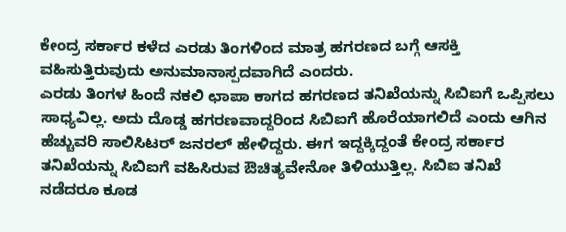ಕೇಂದ್ರ ಸರ್ಕಾರ ಕಳೆದ ಎರಡು ತಿಂಗಳಿಂದ ಮಾತ್ರ ಹಗರಣದ ಬಗ್ಗೆ ಆಸಕ್ತಿ ವಹಿಸುತ್ತಿರುವುದು ಅನುಮಾನಾಸ್ಪದವಾಗಿದೆ ಎಂದರು.
ಎರಡು ತಿಂಗಳ ಹಿಂದೆ ನಕಲಿ ಛಾಪಾ ಕಾಗದ ಹಗರಣದ ತನಿಖೆಯನ್ನು ಸಿಬಿಐಗೆ ಒಪ್ಪಿಸಲು ಸಾಧ್ಯವಿಲ್ಲ. ಅದು ದೊಡ್ಡ ಹಗರಣವಾದ್ದರಿಂದ ಸಿಬಿಐಗೆ ಹೊರೆಯಾಗಲಿದೆ ಎಂದು ಆಗಿನ ಹೆಚ್ಚುವರಿ ಸಾಲಿಸಿಟರ್ ಜನರಲ್ ಹೇಳಿದ್ದರು. ಈಗ ಇದ್ದಕ್ಕಿದ್ದಂತೆ ಕೇಂದ್ರ ಸರ್ಕಾರ ತನಿಖೆಯನ್ನು ಸಿಬಿಐಗೆ ವಹಿಸಿರುವ ಔಚಿತ್ಯವೇನೋ ತಿಳಿಯುತ್ತಿಲ್ಲ. ಸಿಬಿಐ ತನಿಖೆ ನಡೆದರೂ ಕೂಡ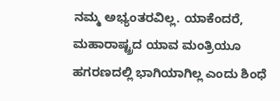ನಮ್ಮ ಅಭ್ಯಂತರವಿಲ್ಲ. ಯಾಕೆಂದರೆ, ಮಹಾರಾಷ್ಟ್ರದ ಯಾವ ಮಂತ್ರಿಯೂ ಹಗರಣದಲ್ಲಿ ಭಾಗಿಯಾಗಿಲ್ಲ ಎಂದು ಶಿಂಧೆ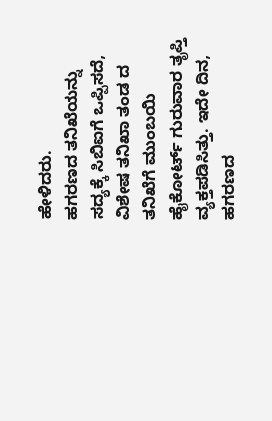ಹೇಳಿದರು.
ಹಗರಣದ ತನಿಖೆಯನ್ನು ಸದ್ಯಕ್ಕೆ ಸಿಬಿಐಗೆ ಒಪ್ಪಿಸದೆ, ವಿಶೇಷ ತನಿಖಾ ತಂಡ ದ ತನಿಖೆಗೆ ಮುಂಬಯಿ ಹೈಕೋರ್ಟ್ ಗುರುವಾರ ತೃಪ್ತಿ ವ್ಯಕ್ತಪಡಿಸಿತ್ತು. ಇದೇ ದಿನ, ಹಗರಣದ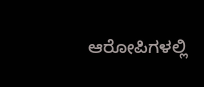ಆರೋಪಿಗಳಲ್ಲಿ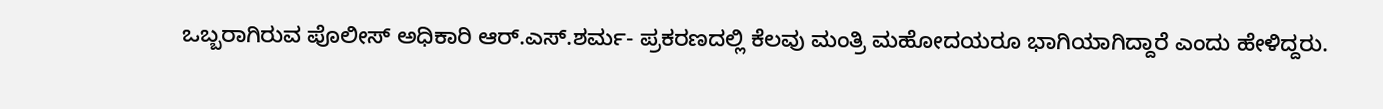ಒಬ್ಬರಾಗಿರುವ ಪೊಲೀಸ್ ಅಧಿಕಾರಿ ಆರ್.ಎಸ್.ಶರ್ಮ- ಪ್ರಕರಣದಲ್ಲಿ ಕೆಲವು ಮಂತ್ರಿ ಮಹೋದಯರೂ ಭಾಗಿಯಾಗಿದ್ದಾರೆ ಎಂದು ಹೇಳಿದ್ದರು.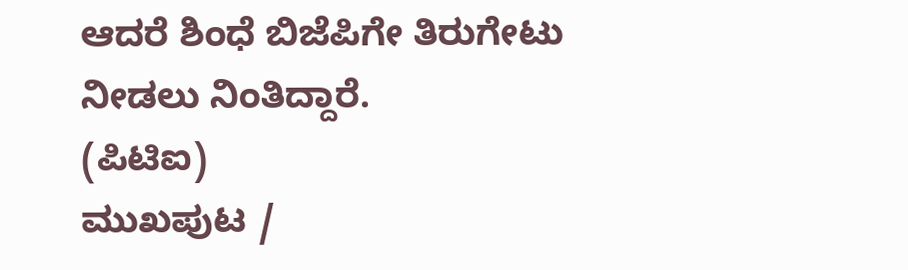ಆದರೆ ಶಿಂಧೆ ಬಿಜೆಪಿಗೇ ತಿರುಗೇಟು ನೀಡಲು ನಿಂತಿದ್ದಾರೆ.
(ಪಿಟಿಐ)
ಮುಖಪುಟ /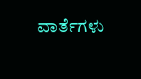ವಾರ್ತೆಗಳು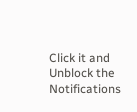Click it and Unblock the Notifications